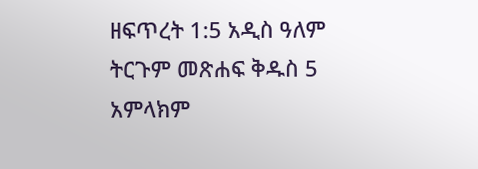ዘፍጥረት 1:5 አዲስ ዓለም ትርጉም መጽሐፍ ቅዱስ 5 አምላክም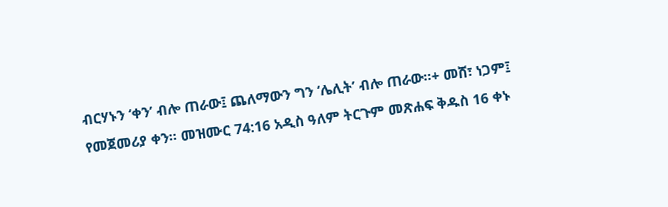ብርሃኑን ‘ቀን’ ብሎ ጠራው፤ ጨለማውን ግን ‘ሌሊት’ ብሎ ጠራው።+ መሸ፣ ነጋም፤ የመጀመሪያ ቀን። መዝሙር 74:16 አዲስ ዓለም ትርጉም መጽሐፍ ቅዱስ 16 ቀኑ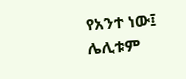የአንተ ነው፤ ሌሊቱም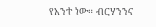የአንተ ነው። ብርሃንንና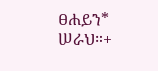ፀሐይን* ሠራህ።+